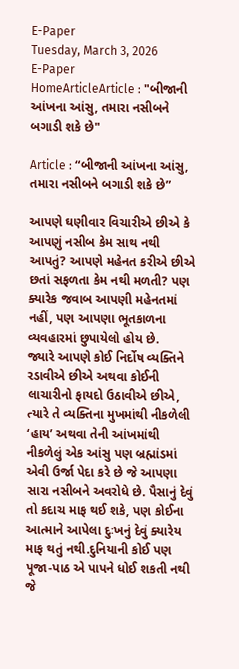E-Paper
Tuesday, March 3, 2026
E-Paper
HomeArticleArticle : "બીજાની આંખના આંસુ, તમારા નસીબને બગાડી શકે છે"

Article : “બીજાની આંખના આંસુ, તમારા નસીબને બગાડી શકે છે”

આપણે ઘણીવાર વિચારીએ છીએ કે આપણું નસીબ કેમ સાથ નથી આપતું? આપણે મહેનત કરીએ છીએ છતાં સફળતા કેમ નથી મળતી? પણ ક્યારેક જવાબ આપણી મહેનતમાં નહીં, પણ આપણા ભૂતકાળના વ્યવહારમાં છુપાયેલો હોય છે.
જ્યારે આપણે કોઈ નિર્દોષ વ્યક્તિને રડાવીએ છીએ અથવા કોઈની લાચારીનો ફાયદો ઉઠાવીએ છીએ, ત્યારે તે વ્યક્તિના મુખમાંથી નીકળેલી ‘હાય’ અથવા તેની આંખમાંથી નીકળેલું એક આંસુ પણ બ્રહ્માંડમાં એવી ઉર્જા પેદા કરે છે જે આપણા સારા નસીબને અવરોધે છે. પૈસાનું દેવું તો કદાચ માફ થઈ શકે, પણ કોઈના આત્માને આપેલા દુઃખનું દેવું ક્યારેય માફ થતું નથી.દુનિયાની કોઈ પણ પૂજા-પાઠ એ પાપને ધોઈ શકતી નથી જે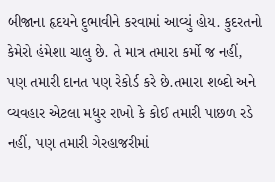બીજાના હૃદયને દુભાવીને કરવામાં આવ્યું હોય. કુદરતનો કેમેરો હંમેશા ચાલુ છે. તે માત્ર તમારા કર્મો જ નહીં, પણ તમારી દાનત પણ રેકોર્ડ કરે છે.તમારા શબ્દો અને વ્યવહાર એટલા મધુર રાખો કે કોઈ તમારી પાછળ રડે નહીં, પણ તમારી ગેરહાજરીમાં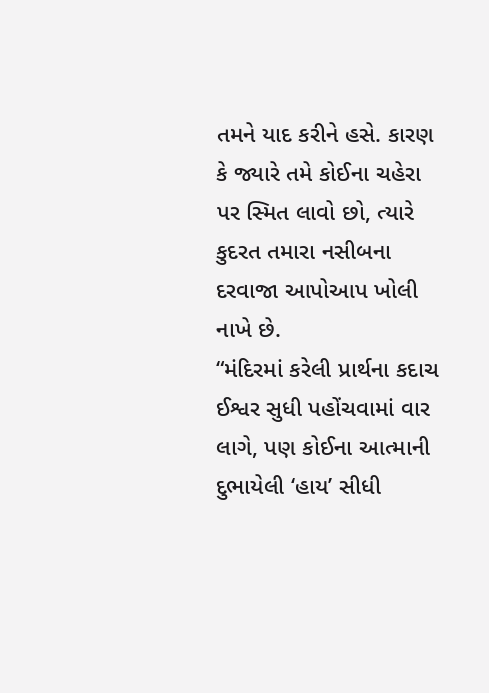તમને યાદ કરીને હસે. કારણ કે જ્યારે તમે કોઈના ચહેરા પર સ્મિત લાવો છો, ત્યારે કુદરત તમારા નસીબના દરવાજા આપોઆપ ખોલી નાખે છે.
“મંદિરમાં કરેલી પ્રાર્થના કદાચ ઈશ્વર સુધી પહોંચવામાં વાર લાગે, પણ કોઈના આત્માની દુભાયેલી ‘હાય’ સીધી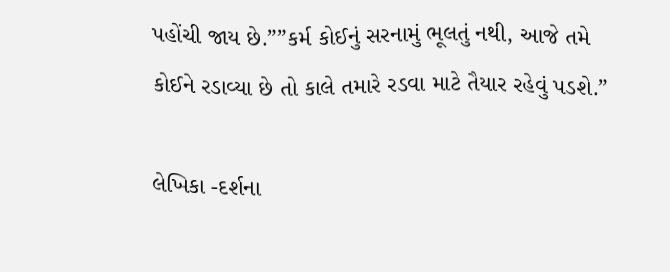પહોંચી જાય છે.””કર્મ કોઈનું સરનામું ભૂલતું નથી, આજે તમે કોઈને રડાવ્યા છે તો કાલે તમારે રડવા માટે તૈયાર રહેવું પડશે.”

લેખિકા -દર્શના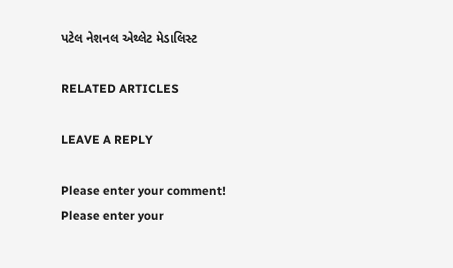પટેલ નેશનલ એથ્લેટ મેડાલિસ્ટ

RELATED ARTICLES

LEAVE A REPLY

Please enter your comment!
Please enter your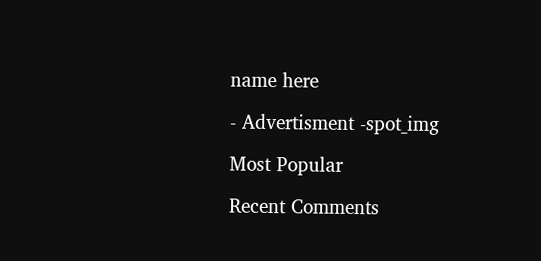name here

- Advertisment -spot_img

Most Popular

Recent Comments